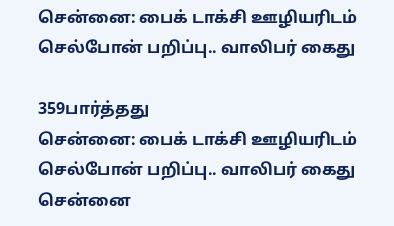சென்னை: பைக் டாக்சி ஊழியரிடம் செல்போன் பறிப்பு.. வாலிபர் கைது

359பார்த்தது
சென்னை: பைக் டாக்சி ஊழியரிடம் செல்போன் பறிப்பு.. வாலிபர் கைது
சென்னை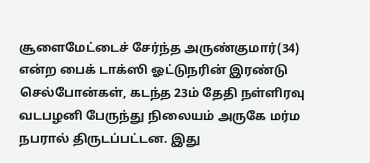சூளைமேட்டைச் சேர்ந்த அருண்குமார்(34) என்ற பைக் டாக்ஸி ஓட்டுநரின் இரண்டு செல்போன்கள், கடந்த 23ம் தேதி நள்ளிரவு வடபழனி பேருந்து நிலையம் அருகே மர்ம நபரால் திருடப்பட்டன. இது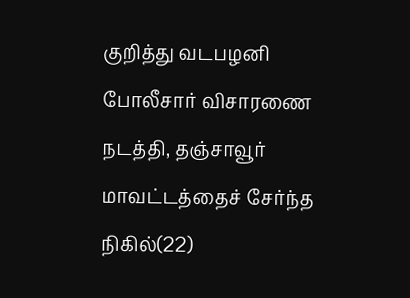குறித்து வடபழனி போலீசார் விசாரணை நடத்தி, தஞ்சாவூர் மாவட்டத்தைச் சேர்ந்த நிகில்(22)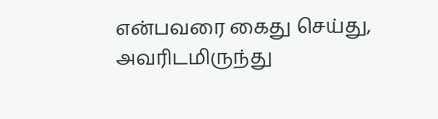என்பவரை கைது செய்து, அவரிடமிருந்து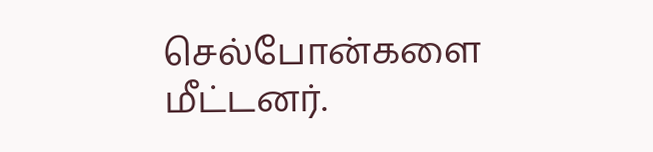செல்போன்களை மீட்டனர்.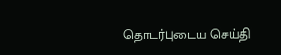தொடர்புடைய செய்தி